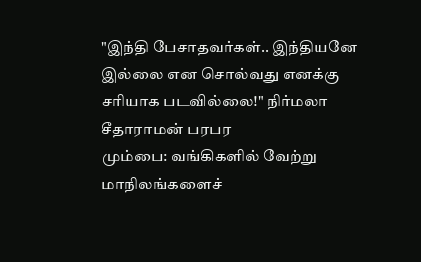"இந்தி பேசாதவர்கள்.. இந்தியனே இல்லை என சொல்வது எனக்கு சரியாக படவில்லை!" நிர்மலா சீதாராமன் பரபர
மும்பை: வங்கிகளில் வேற்று மாநிலங்களைச்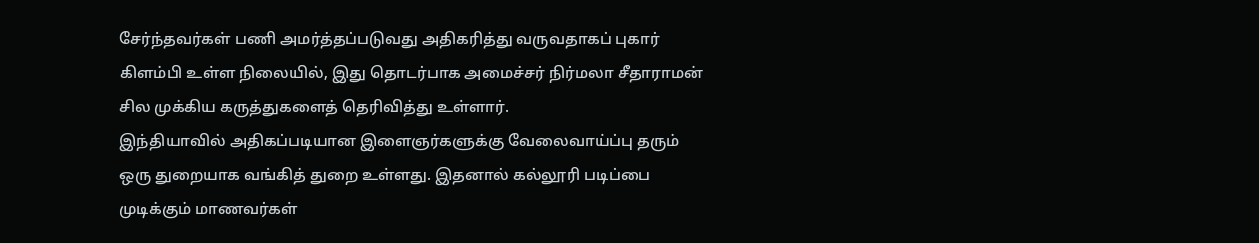சேர்ந்தவர்கள் பணி அமர்த்தப்படுவது அதிகரித்து வருவதாகப் புகார் கிளம்பி உள்ள நிலையில், இது தொடர்பாக அமைச்சர் நிர்மலா சீதாராமன் சில முக்கிய கருத்துகளைத் தெரிவித்து உள்ளார்.
இந்தியாவில் அதிகப்படியான இளைஞர்களுக்கு வேலைவாய்ப்பு தரும் ஒரு துறையாக வங்கித் துறை உள்ளது. இதனால் கல்லூரி படிப்பை முடிக்கும் மாணவர்கள்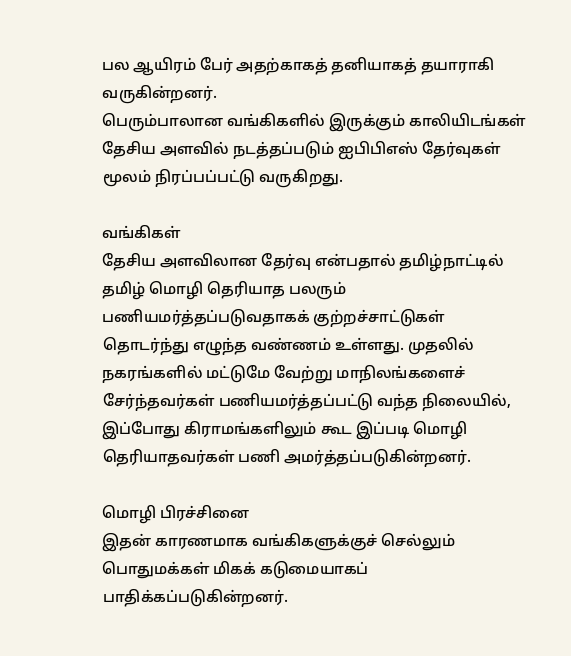பல ஆயிரம் பேர் அதற்காகத் தனியாகத் தயாராகி வருகின்றனர்.
பெரும்பாலான வங்கிகளில் இருக்கும் காலியிடங்கள் தேசிய அளவில் நடத்தப்படும் ஐபிபிஎஸ் தேர்வுகள் மூலம் நிரப்பப்பட்டு வருகிறது.

வங்கிகள்
தேசிய அளவிலான தேர்வு என்பதால் தமிழ்நாட்டில் தமிழ் மொழி தெரியாத பலரும் பணியமர்த்தப்படுவதாகக் குற்றச்சாட்டுகள் தொடர்ந்து எழுந்த வண்ணம் உள்ளது. முதலில் நகரங்களில் மட்டுமே வேற்று மாநிலங்களைச் சேர்ந்தவர்கள் பணியமர்த்தப்பட்டு வந்த நிலையில், இப்போது கிராமங்களிலும் கூட இப்படி மொழி தெரியாதவர்கள் பணி அமர்த்தப்படுகின்றனர்.

மொழி பிரச்சினை
இதன் காரணமாக வங்கிகளுக்குச் செல்லும் பொதுமக்கள் மிகக் கடுமையாகப் பாதிக்கப்படுகின்றனர்.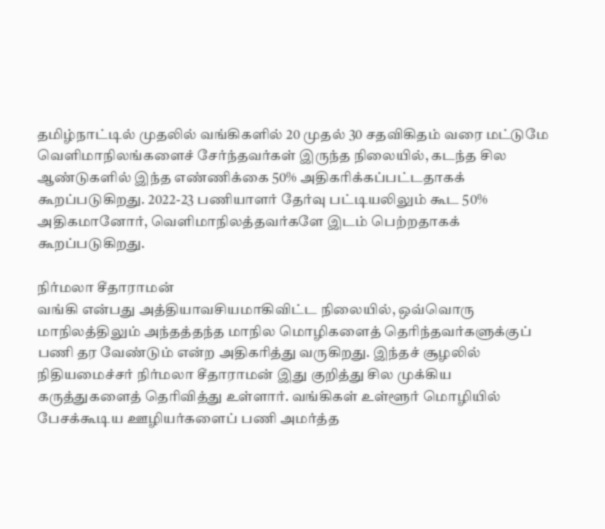தமிழ்நாட்டில் முதலில் வங்கிகளில் 20 முதல் 30 சதவிகிதம் வரை மட்டுமே வெளிமாநிலங்களைச் சேர்ந்தவர்கள் இருந்த நிலையில், கடந்த சில ஆண்டுகளில் இந்த எண்ணிக்கை 50% அதிகரிக்கப்பட்டதாகக் கூறப்படுகிறது. 2022-23 பணியாளர் தேர்வு பட்டியலிலும் கூட 50% அதிகமானோர், வெளிமாநிலத்தவர்களே இடம் பெற்றதாகக் கூறப்படுகிறது.

நிர்மலா சீதாராமன்
வங்கி என்பது அத்தியாவசியமாகிவிட்ட நிலையில், ஒவ்வொரு மாநிலத்திலும் அந்தத்தந்த மாநில மொழிகளைத் தெரிந்தவர்களுக்குப் பணி தர வேண்டும் என்ற அதிகரித்து வருகிறது. இந்தச் சூழலில் நிதியமைச்சர் நிர்மலா சீதாராமன் இது குறித்து சில முக்கிய கருத்துகளைத் தெரிவித்து உள்ளார். வங்கிகள் உள்ளூர் மொழியில் பேசக்கூடிய ஊழியர்களைப் பணி அமர்த்த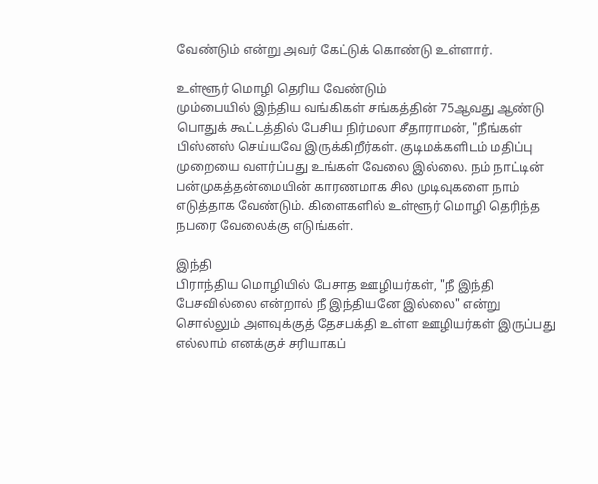வேண்டும் என்று அவர் கேட்டுக் கொண்டு உள்ளார்.

உள்ளூர் மொழி தெரிய வேண்டும்
மும்பையில் இந்திய வங்கிகள் சங்கத்தின் 75ஆவது ஆண்டு பொதுக் கூட்டத்தில் பேசிய நிர்மலா சீதாராமன், "நீங்கள் பிஸ்னஸ் செய்யவே இருக்கிறீர்கள். குடிமக்களிடம் மதிப்பு முறையை வளர்ப்பது உங்கள் வேலை இல்லை. நம் நாட்டின் பன்முகத்தன்மையின் காரணமாக சில முடிவுகளை நாம் எடுத்தாக வேண்டும். கிளைகளில் உள்ளூர் மொழி தெரிந்த நபரை வேலைக்கு எடுங்கள்.

இந்தி
பிராந்திய மொழியில் பேசாத ஊழியர்கள், "நீ இந்தி பேசவில்லை என்றால் நீ இந்தியனே இல்லை" என்று சொல்லும் அளவுக்குத் தேசபக்தி உள்ள ஊழியர்கள் இருப்பது எல்லாம் எனக்குச் சரியாகப்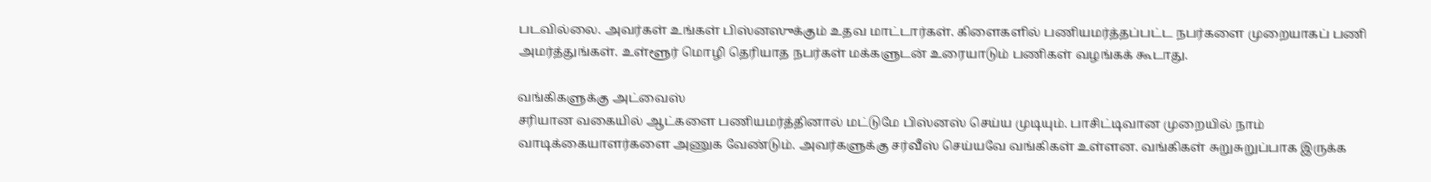படவில்லை. அவர்கள் உங்கள் பிஸ்னஸுக்கும் உதவ மாட்டார்கள். கிளைகளில் பணியமர்த்தப்பட்ட நபர்களை முறையாகப் பணி அமர்த்துங்கள். உள்ளூர் மொழி தெரியாத நபர்கள் மக்களுடன் உரையாடும் பணிகள் வழங்கக் கூடாது.

வங்கிகளுக்கு அட்வைஸ்
சரியான வகையில் ஆட்களை பணியமர்த்தினால் மட்டுமே பிஸ்னஸ் செய்ய முடியும். பாசிட்டிவான முறையில் நாம் வாடிக்கையாளர்களை அணுக வேண்டும். அவர்களுக்கு சர்வீஸ் செய்யவே வங்கிகள் உள்ளன. வங்கிகள் சுறுசுறுப்பாக இருக்க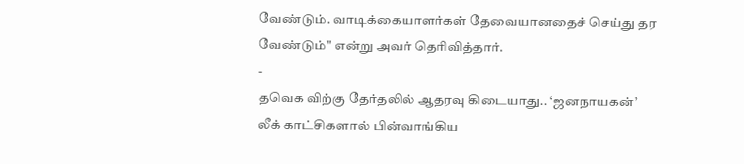வேண்டும். வாடிக்கையாளர்கள் தேவையானதைச் செய்து தர வேண்டும்" என்று அவர் தெரிவித்தார்.
-
தவெக விற்கு தேர்தலில் ஆதரவு கிடையாது.. ‘ஜனநாயகன்’ லீக் காட்சிகளால் பின்வாங்கிய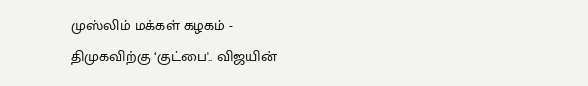முஸ்லிம் மக்கள் கழகம் -
திமுகவிற்கு ‘குட்பை'.. விஜயின்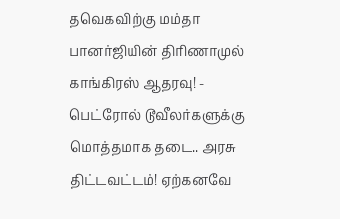தவெகவிற்கு மம்தா பானர்ஜியின் திரிணாமுல் காங்கிரஸ் ஆதரவு! -
பெட்ரோல் டூவீலர்களுக்கு மொத்தமாக தடை.. அரசு திட்டவட்டம்! ஏற்கனவே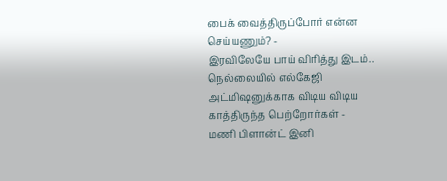பைக் வைத்திருப்போர் என்ன செய்யணும்? -
இரவிலேயே பாய் விரித்து இடம்.. நெல்லையில் எல்கேஜி அட்மிஷனுக்காக விடிய விடிய காத்திருந்த பெற்றோர்கள் -
மணி பிளான்ட் இனி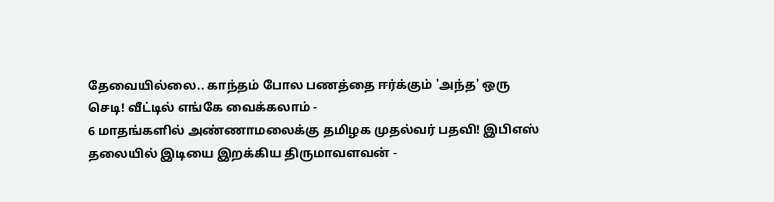தேவையில்லை.. காந்தம் போல பணத்தை ஈர்க்கும் 'அந்த' ஒரு செடி! வீட்டில் எங்கே வைக்கலாம் -
6 மாதங்களில் அண்ணாமலைக்கு தமிழக முதல்வர் பதவி! இபிஎஸ் தலையில் இடியை இறக்கிய திருமாவளவன் -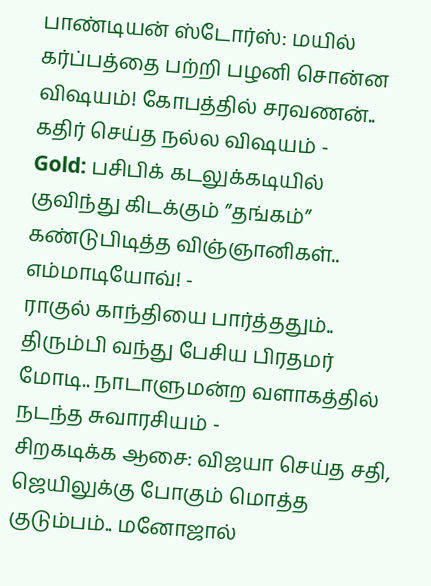பாண்டியன் ஸ்டோர்ஸ்: மயில் கர்ப்பத்தை பற்றி பழனி சொன்ன விஷயம்! கோபத்தில் சரவணன்.. கதிர் செய்த நல்ல விஷயம் -
Gold: பசிபிக் கடலுக்கடியில் குவிந்து கிடக்கும் ”தங்கம்” கண்டுபிடித்த விஞ்ஞானிகள்.. எம்மாடியோவ்! -
ராகுல் காந்தியை பார்த்ததும்.. திரும்பி வந்து பேசிய பிரதமர் மோடி.. நாடாளுமன்ற வளாகத்தில் நடந்த சுவாரசியம் -
சிறகடிக்க ஆசை: விஜயா செய்த சதி, ஜெயிலுக்கு போகும் மொத்த குடும்பம்.. மனோஜால்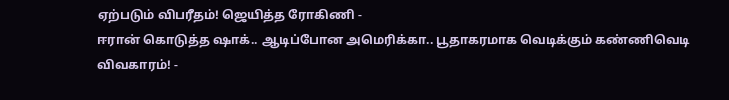ஏற்படும் விபரீதம்! ஜெயித்த ரோகிணி -
ஈரான் கொடுத்த ஷாக்.. ஆடிப்போன அமெரிக்கா.. பூதாகரமாக வெடிக்கும் கண்ணிவெடி விவகாரம்! -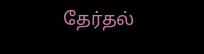தேர்தல்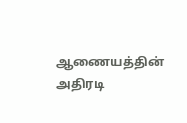ஆணையத்தின் அதிரடி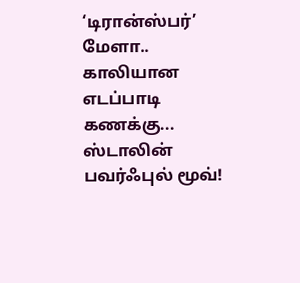‘டிரான்ஸ்பர்’ மேளா.. காலியான எடப்பாடி கணக்கு... ஸ்டாலின் பவர்ஃபுல் மூவ்!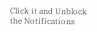Click it and Unblock the Notifications